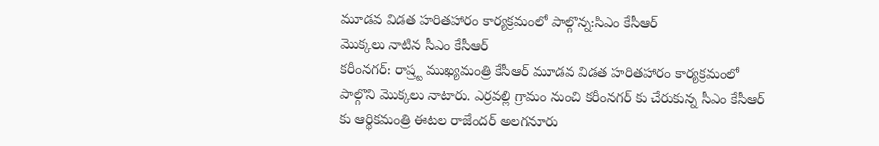మూడవ విడత హరితహారం కార్యక్రమంలో పాల్గొన్న:సిఎం కేసీఆర్
మొక్కలు నాటిన సీఎం కేసీఆర్
కరీంనగర్: రాష్ర్ట ముఖ్యమంత్రి కేసీఆర్ మూడవ విడత హరితహారం కార్యక్రమంలో పాల్గొని మొక్కలు నాటారు. ఎర్రవల్లి గ్రామం నుంచి కరీంనగర్ కు చేరుకున్న సీఎం కేసీఆర్ కు ఆర్థికమంత్రి ఈటల రాజేందర్ అలగనూరు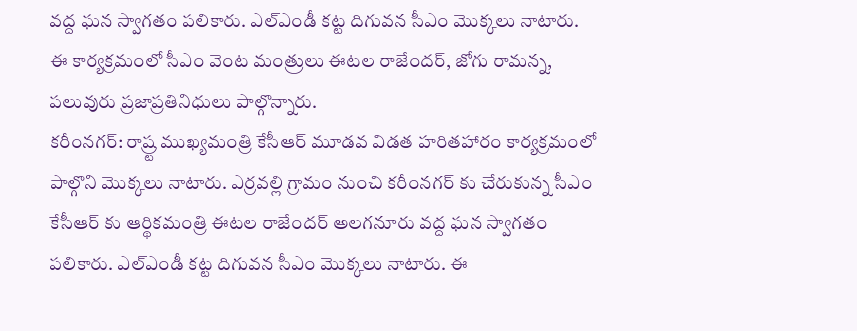వద్ద ఘన స్వాగతం పలికారు. ఎల్ఎండీ కట్ట దిగువన సీఎం మొక్కలు నాటారు. ఈ కార్యక్రమంలో సీఎం వెంట మంత్రులు ఈటల రాజేందర్, జోగు రామన్న, పలువురు ప్రజాప్రతినిధులు పాల్గొన్నారు.
కరీంనగర్: రాష్ర్ట ముఖ్యమంత్రి కేసీఆర్ మూడవ విడత హరితహారం కార్యక్రమంలో పాల్గొని మొక్కలు నాటారు. ఎర్రవల్లి గ్రామం నుంచి కరీంనగర్ కు చేరుకున్న సీఎం కేసీఆర్ కు ఆర్థికమంత్రి ఈటల రాజేందర్ అలగనూరు వద్ద ఘన స్వాగతం పలికారు. ఎల్ఎండీ కట్ట దిగువన సీఎం మొక్కలు నాటారు. ఈ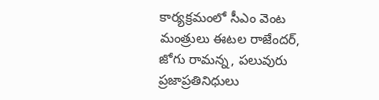కార్యక్రమంలో సీఎం వెంట మంత్రులు ఈటల రాజేందర్, జోగు రామన్న, పలువురు ప్రజాప్రతినిధులు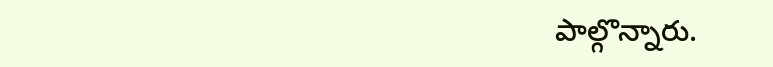పాల్గొన్నారు.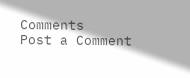Comments
Post a Comment